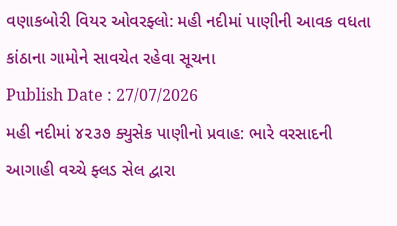વણાકબોરી વિયર ઓવરફ્લો: મહી નદીમાં પાણીની આવક વધતા કાંઠાના ગામોને સાવચેત રહેવા સૂચના
Publish Date : 27/07/2026
મહી નદીમાં ૪૨૩૭ ક્યુસેક પાણીનો પ્રવાહ: ભારે વરસાદની આગાહી વચ્ચે ફ્લડ સેલ દ્વારા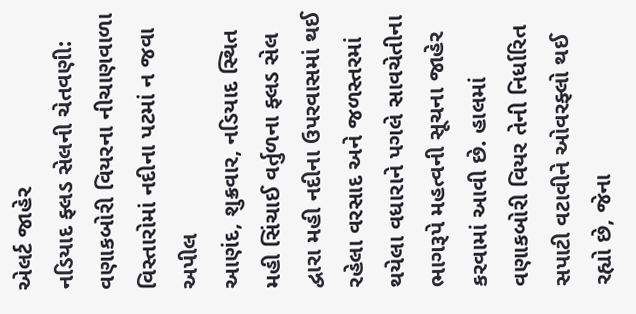એલર્ટ જાહેર
નડિયાદ ફ્લડ સેલની ચેતવણી: વણાકબોરી વિયરના નીચાણવાળા વિસ્તારોમાં નદીના પટમાં ન જવા અપીલ
આણંદ, શુક્રવાર, નડિયાદ સ્થિત મહી સિંચાઈ વર્તુળના ફ્લડ સેલ દ્વારા મહી નદીના ઉપરવાસમાં થઈ રહેલા વરસાદ અને જળસ્તરમાં થયેલા વધારાને પગલે સાવચેતીના ભાગરૂપે મહત્વની સૂચના જાહેર કરવામાં આવી છે. હાલમાં વણાકબોરી વિયર તેની નિર્ધારિત સપાટી વટાવીને ઓવરફ્લો થઈ રહ્યો છે, જેના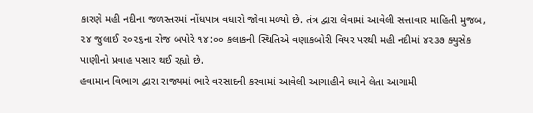કારણે મહી નદીના જળસ્તરમાં નોંધપાત્ર વધારો જોવા મળ્યો છે. તંત્ર દ્વારા લેવામાં આવેલી સત્તાવાર માહિતી મુજબ, ૨૪ જુલાઈ ૨૦૨૬ના રોજ બપોરે ૧૪:૦૦ કલાકની સ્થિતિએ વણાકબોરી વિયર પરથી મહી નદીમાં ૪૨૩૭ ક્યુસેક પાણીનો પ્રવાહ પસાર થઈ રહ્યો છે.
હવામાન વિભાગ દ્વારા રાજ્યમાં ભારે વરસાદની કરવામાં આવેલી આગાહીને ધ્યાને લેતા આગામી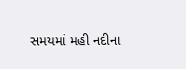સમયમાં મહી નદીના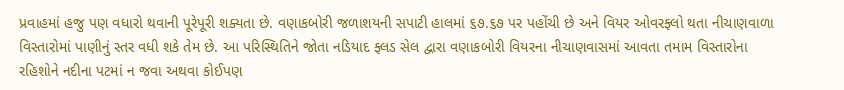પ્રવાહમાં હજુ પણ વધારો થવાની પૂરેપૂરી શક્યતા છે. વણાકબોરી જળાશયની સપાટી હાલમાં ૬૭.૬૭ પર પહોંચી છે અને વિયર ઓવરફ્લો થતા નીચાણવાળા વિસ્તારોમાં પાણીનું સ્તર વધી શકે તેમ છે. આ પરિસ્થિતિને જોતા નડિયાદ ફ્લડ સેલ દ્વારા વણાકબોરી વિયરના નીચાણવાસમાં આવતા તમામ વિસ્તારોના રહિશોને નદીના પટમાં ન જવા અથવા કોઈપણ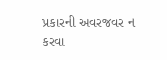પ્રકારની અવરજવર ન કરવા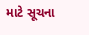માટે સૂચના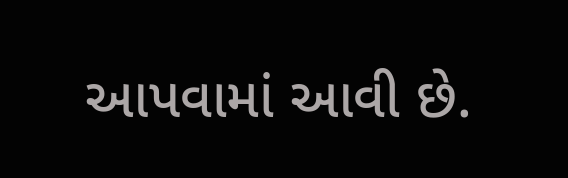આપવામાં આવી છે.